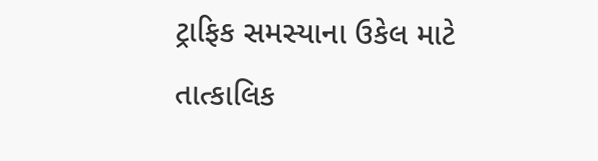ટ્રાફિક સમસ્યાના ઉકેલ માટે તાત્કાલિક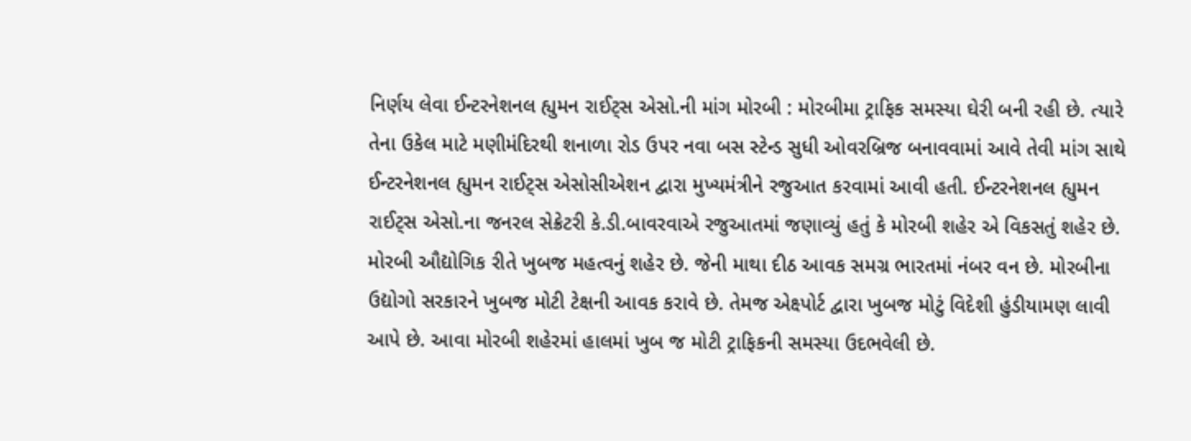નિર્ણય લેવા ઈન્ટરનેશનલ હ્યુમન રાઈટ્સ એસો.ની માંગ મોરબી : મોરબીમા ટ્રાફિક સમસ્યા ઘેરી બની રહી છે. ત્યારે તેના ઉકેલ માટે મણીમંદિરથી શનાળા રોડ ઉપર નવા બસ સ્ટેન્ડ સુધી ઓવરબ્રિજ બનાવવામાં આવે તેવી માંગ સાથે ઈન્ટરનેશનલ હ્યુમન રાઈટ્સ એસોસીએશન દ્વારા મુખ્યમંત્રીને રજુઆત કરવામાં આવી હતી. ઈન્ટરનેશનલ હ્યુમન રાઈટ્સ એસો.ના જનરલ સેક્રેટરી કે.ડી.બાવરવાએ રજુઆતમાં જણાવ્યું હતું કે મોરબી શહેર એ વિકસતું શહેર છે. મોરબી ઔદ્યોગિક રીતે ખુબજ મહત્વનું શહેર છે. જેની માથા દીઠ આવક સમગ્ર ભારતમાં નંબર વન છે. મોરબીના ઉદ્યોગો સરકારને ખુબજ મોટી ટેક્ષની આવક કરાવે છે. તેમજ એક્ષ્પોર્ટ દ્વારા ખુબજ મોટું વિદેશી હુંડીયામણ લાવી આપે છે. આવા મોરબી શહેરમાં હાલમાં ખુબ જ મોટી ટ્રાફિકની સમસ્યા ઉદભવેલી છે.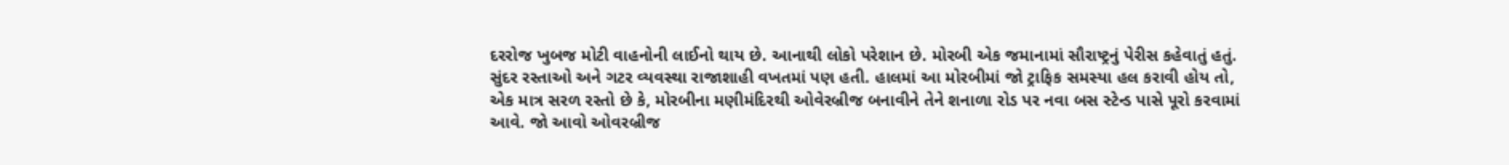દરરોજ ખુબજ મોટી વાહનોની લાઈનો થાય છે. આનાથી લોકો પરેશાન છે. મોરબી એક જમાનામાં સૌરાષ્ટ્રનું પેરીસ કહેવાતું હતું. સુંદર રસ્તાઓ અને ગટર વ્યવસ્થા રાજાશાહી વખતમાં પણ હતી. હાલમાં આ મોરબીમાં જો ટ્રાફિક સમસ્યા હલ કરાવી હોય તો, એક માત્ર સરળ રસ્તો છે કે, મોરબીના મણીમંદિરથી ઓવેરબ્રીજ બનાવીને તેને શનાળા રોડ પર નવા બસ સ્ટેન્ડ પાસે પૂરો કરવામાં આવે. જો આવો ઓવરબ્રીજ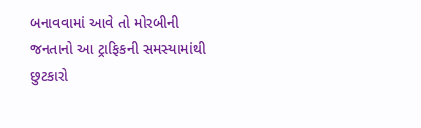બનાવવામાં આવે તો મોરબીની જનતાનો આ ટ્રાફિકની સમસ્યામાંથી છુટકારો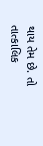થાય તેમ છે. તો તાત્કાલિક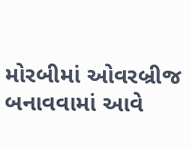મોરબીમાં ઓવરબ્રીજ બનાવવામાં આવે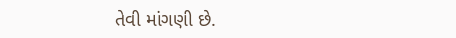તેવી માંગણી છે.